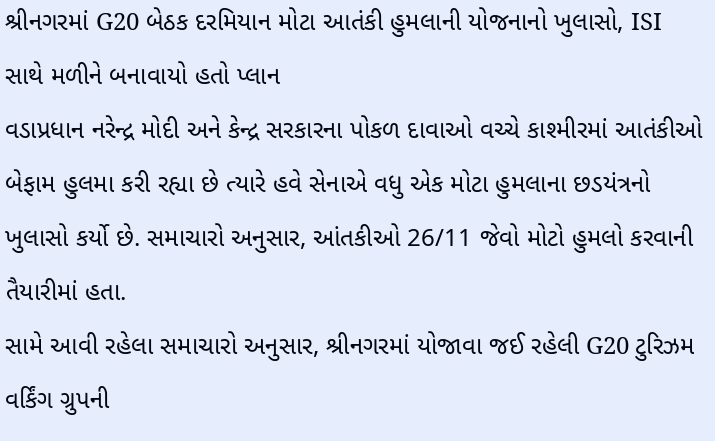શ્રીનગરમાં G20 બેઠક દરમિયાન મોટા આતંકી હુમલાની યોજનાનો ખુલાસો, ISI સાથે મળીને બનાવાયો હતો પ્લાન
વડાપ્રધાન નરેન્દ્ર મોદી અને કેન્દ્ર સરકારના પોકળ દાવાઓ વચ્ચે કાશ્મીરમાં આતંકીઓ બેફામ હુલમા કરી રહ્યા છે ત્યારે હવે સેનાએ વધુ એક મોટા હુમલાના છડયંત્રનો ખુલાસો કર્યો છે. સમાચારો અનુસાર, આંતકીઓ 26/11 જેવો મોટો હુમલો કરવાની તૈયારીમાં હતા.
સામે આવી રહેલા સમાચારો અનુસાર, શ્રીનગરમાં યોજાવા જઈ રહેલી G20 ટુરિઝમ વર્કિંગ ગ્રુપની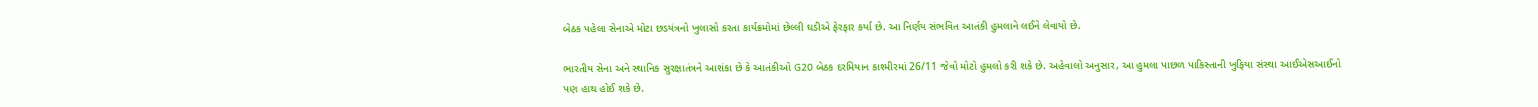બેઠક પહેલા સેનાએ મોટા છડયંત્રનો ખુલાસો કરતા કાર્યક્રમોમાં છેલ્લી ઘડીએ ફેરફાર કર્યા છે. આ નિર્ણય સંભવિત આતંકી હુમલાને લઈને લેવાયો છે.

ભારતીય સેના અને સ્થાનિક સુરક્ષાતંત્રને આશંકા છે કે આતંકીઓ G20 બેઠક દરમિયાન કાશ્મીરમાં 26/11 જેવો મોટો હુમલો કરી શકે છે. અહેવાલો અનુસાર, આ હુમલા પાછળ પાકિસ્તાની ખુફિયા સંસ્થા આઈએસઆઈનો પણ હાથ હોઈ શકે છે.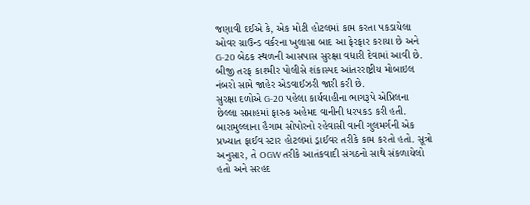જણાવી દઈએ કે, એક મોટી હોટલમાં કામ કરતા પકડાયેલા ઓવર ગ્રાઉન્ડ વર્કરના ખુલાસા બાદ આ ફેરફાર કરાયા છે અને G-20 બેઠક સ્થળની આસપાસ સુરક્ષા વધારી દેવામાં આવી છે. બીજી તરફ કાશ્મીર પોલીસે શંકાસ્પદ આંતરરાષ્ટ્રીય મોબાઇલ નંબરો સામે જાહેર એડવાઈઝરી જારી કરી છે.
સુરક્ષા દળોએ G-20 પહેલા કાર્યવાહીના ભાગરૂપે એપ્રિલના છેલ્લા સપ્તાહમાં ફારુક અહેમદ વાનીની ધરપકડ કરી હતી. બારામુલ્લાના હૈગામ સોપોરનો રહેવાસી વાની ગુલમર્ગની એક પ્રખ્યાત ફાઈવ સ્ટાર હોટલમાં ડ્રાઈવર તરીકે કામ કરતો હતો. સૂત્રો અનુસાર, તે OGW તરીકે આતંકવાદી સંગઠનો સાથે સંકળાયેલો હતો અને સરહદ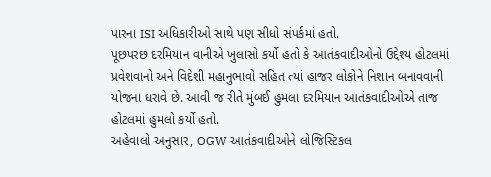પારના ISI અધિકારીઓ સાથે પણ સીધો સંપર્કમાં હતો.
પૂછપરછ દરમિયાન વાનીએ ખુલાસો કર્યો હતો કે આતંકવાદીઓનો ઉદ્દેશ્ય હોટલમાં પ્રવેશવાનો અને વિદેશી મહાનુભાવો સહિત ત્યાં હાજર લોકોને નિશાન બનાવવાની યોજના ધરાવે છે. આવી જ રીતે મુંબઈ હુમલા દરમિયાન આતંકવાદીઓએ તાજ હોટલમાં હુમલો કર્યો હતો.
અહેવાલો અનુસાર, OGW આતંકવાદીઓને લોજિસ્ટિકલ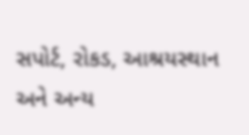સપોર્ટ, રોકડ, આશ્રયસ્થાન અને અન્ય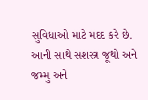સુવિધાઓ માટે મદદ કરે છે. આની સાથે સશસ્ત્ર જૂથો અને જમ્મુ અને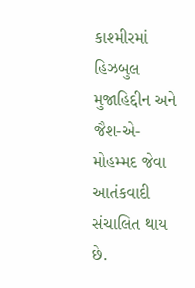કાશ્મીરમાં હિઝબુલ મુજાહિદ્દીન અને જૈશ-એ-મોહમ્મદ જેવા આતંકવાદી સંચાલિત થાય છે.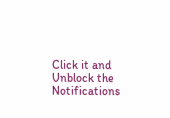Click it and Unblock the Notifications